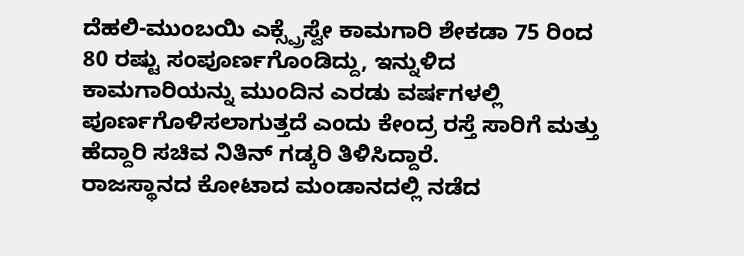ದೆಹಲಿ-ಮುಂಬಯಿ ಎಕ್ಸ್ಪ್ರೆಸ್ವೇ ಕಾಮಗಾರಿ ಶೇಕಡಾ 75 ರಿಂದ 80 ರಷ್ಟು ಸಂಪೂರ್ಣಗೊಂಡಿದ್ದು, ಇನ್ನುಳಿದ ಕಾಮಗಾರಿಯನ್ನು ಮುಂದಿನ ಎರಡು ವರ್ಷಗಳಲ್ಲಿ ಪೂರ್ಣಗೊಳಿಸಲಾಗುತ್ತದೆ ಎಂದು ಕೇಂದ್ರ ರಸ್ತೆ ಸಾರಿಗೆ ಮತ್ತು ಹೆದ್ದಾರಿ ಸಚಿವ ನಿತಿನ್ ಗಡ್ಕರಿ ತಿಳಿಸಿದ್ದಾರೆ.
ರಾಜಸ್ಥಾನದ ಕೋಟಾದ ಮಂಡಾನದಲ್ಲಿ ನಡೆದ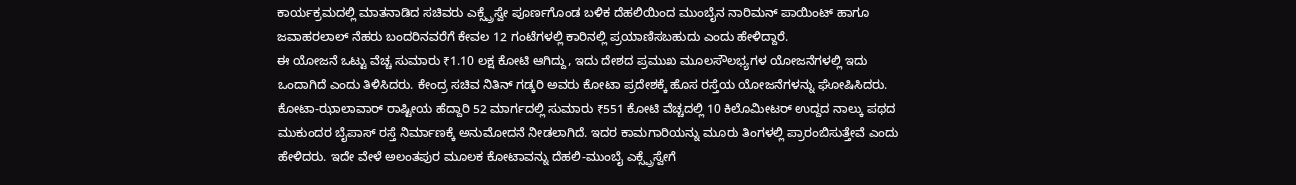ಕಾರ್ಯಕ್ರಮದಲ್ಲಿ ಮಾತನಾಡಿದ ಸಚಿವರು ಎಕ್ಸ್ಪ್ರೆಸ್ವೇ ಪೂರ್ಣಗೊಂಡ ಬಳಿಕ ದೆಹಲಿಯಿಂದ ಮುಂಬೈನ ನಾರಿಮನ್ ಪಾಯಿಂಟ್ ಹಾಗೂ ಜವಾಹರಲಾಲ್ ನೆಹರು ಬಂದರಿನವರೆಗೆ ಕೇವಲ 12 ಗಂಟೆಗಳಲ್ಲಿ ಕಾರಿನಲ್ಲಿ ಪ್ರಯಾಣಿಸಬಹುದು ಎಂದು ಹೇಳಿದ್ದಾರೆ.
ಈ ಯೋಜನೆ ಒಟ್ಟು ವೆಚ್ಚ ಸುಮಾರು ₹1.10 ಲಕ್ಷ ಕೋಟಿ ಆಗಿದ್ದು, ಇದು ದೇಶದ ಪ್ರಮುಖ ಮೂಲಸೌಲಭ್ಯಗಳ ಯೋಜನೆಗಳಲ್ಲಿ ಇದು ಒಂದಾಗಿದೆ ಎಂದು ತಿಳಿಸಿದರು. ಕೇಂದ್ರ ಸಚಿವ ನಿತಿನ್ ಗಡ್ಕರಿ ಅವರು ಕೋಟಾ ಪ್ರದೇಶಕ್ಕೆ ಹೊಸ ರಸ್ತೆಯ ಯೋಜನೆಗಳನ್ನು ಘೋಷಿಸಿದರು. ಕೋಟಾ-ಝಾಲಾವಾರ್ ರಾಷ್ಟೀಯ ಹೆದ್ದಾರಿ 52 ಮಾರ್ಗದಲ್ಲಿ ಸುಮಾರು ₹551 ಕೋಟಿ ವೆಚ್ಚದಲ್ಲಿ 10 ಕಿಲೊಮೀಟರ್ ಉದ್ದದ ನಾಲ್ಕು ಪಥದ ಮುಕುಂದರ ಬೈಪಾಸ್ ರಸ್ತೆ ನಿರ್ಮಾಣಕ್ಕೆ ಅನುಮೋದನೆ ನೀಡಲಾಗಿದೆ. ಇದರ ಕಾಮಗಾರಿಯನ್ನು ಮೂರು ತಿಂಗಳಲ್ಲಿ ಪ್ರಾರಂಬಿಸುತ್ತೇವೆ ಎಂದು ಹೇಳಿದರು. ಇದೇ ವೇಳೆ ಅಲಂತಪುರ ಮೂಲಕ ಕೋಟಾವನ್ನು ದೆಹಲಿ-ಮುಂಬೈ ಎಕ್ಸ್ಪ್ರೆಸ್ವೇಗೆ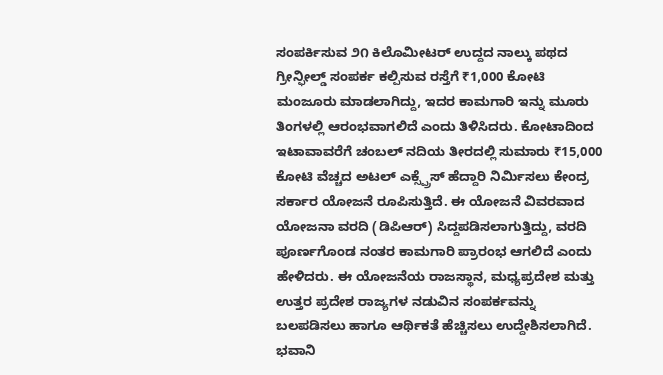ಸಂಪರ್ಕಿಸುವ ೨೧ ಕಿಲೊಮೀಟರ್ ಉದ್ದದ ನಾಲ್ಕು ಪಥದ ಗ್ರೀನ್ಫೀಲ್ಡ್ ಸಂಪರ್ಕ ಕಲ್ಪಿಸುವ ರಸ್ತೆಗೆ ₹1,000 ಕೋಟಿ ಮಂಜೂರು ಮಾಡಲಾಗಿದ್ದು, ಇದರ ಕಾಮಗಾರಿ ಇನ್ನು ಮೂರು ತಿಂಗಳಲ್ಲಿ ಆರಂಭವಾಗಲಿದೆ ಎಂದು ತಿಳಿಸಿದರು. ಕೋಟಾದಿಂದ ಇಟಾವಾವರೆಗೆ ಚಂಬಲ್ ನದಿಯ ತೀರದಲ್ಲಿ ಸುಮಾರು ₹15,000 ಕೋಟಿ ವೆಚ್ಚದ ಅಟಲ್ ಎಕ್ಸ್ಪ್ರೆಸ್ ಹೆದ್ದಾರಿ ನಿರ್ಮಿಸಲು ಕೇಂದ್ರ ಸರ್ಕಾರ ಯೋಜನೆ ರೂಪಿಸುತ್ತಿದೆ. ಈ ಯೋಜನೆ ವಿವರವಾದ ಯೋಜನಾ ವರದಿ (ಡಿಪಿಆರ್) ಸಿದ್ದಪಡಿಸಲಾಗುತ್ತಿದ್ದು, ವರದಿ ಪೂರ್ಣಗೊಂಡ ನಂತರ ಕಾಮಗಾರಿ ಪ್ರಾರಂಭ ಆಗಲಿದೆ ಎಂದು ಹೇಳಿದರು. ಈ ಯೋಜನೆಯ ರಾಜಸ್ಥಾನ, ಮಧ್ಯಪ್ರದೇಶ ಮತ್ತು ಉತ್ತರ ಪ್ರದೇಶ ರಾಜ್ಯಗಳ ನಡುವಿನ ಸಂಪರ್ಕವನ್ನು ಬಲಪಡಿಸಲು ಹಾಗೂ ಆರ್ಥಿಕತೆ ಹೆಚ್ಚಿಸಲು ಉದ್ದೇಶಿಸಲಾಗಿದೆ. ಭವಾನಿ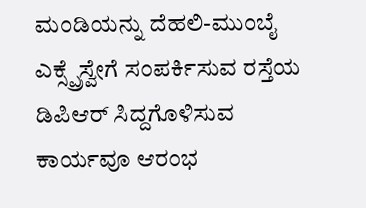ಮಂಡಿಯನ್ನು ದೆಹಲಿ-ಮುಂಬೈ ಎಕ್ಸ್ಪ್ರೆಸ್ವೇಗೆ ಸಂಪರ್ಕಿಸುವ ರಸ್ತೆಯ ಡಿಪಿಆರ್ ಸಿದ್ದಗೊಳಿಸುವ ಕಾರ್ಯವೂ ಆರಂಭ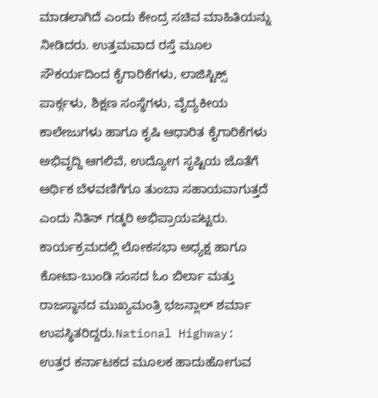ಮಾಡಲಾಗಿದೆ ಎಂದು ಕೇಂದ್ರ ಸಚಿವ ಮಾಹಿತಿಯನ್ನು ನೀಡಿದರು. ಉತ್ತಮವಾದ ರಸ್ತೆ ಮೂಲ ಸೌಕರ್ಯದಿಂದ ಕೈಗಾರಿಕೆಗಳು, ಲಾಜಿಸ್ಟಿಕ್ಸ್ ಪಾರ್ಕ್ಗಳು, ಶಿಕ್ಷಣ ಸಂಸ್ಥೆಗಳು, ವೈದ್ಯಕೀಯ ಕಾಲೇಜುಗಳು ಹಾಗೂ ಕೃಷಿ ಆಧಾರಿತ ಕೈಗಾರಿಕೆಗಳು ಅಭಿವೃದ್ದಿ ಆಗಲಿವೆ, ಉದ್ಯೋಗ ಸೃಷ್ಟಿಯ ಜೊತೆಗೆ ಆರ್ಥಿಕ ಬೆಳವಣಿಗೆಗೂ ತುಂಬಾ ಸಹಾಯವಾಗುತ್ತದೆ ಎಂದು ನಿತಿನ್ ಗಡ್ಕರಿ ಅಭಿಪ್ರಾಯಪಟ್ಟರು. ಕಾರ್ಯಕ್ರಮದಲ್ಲಿ ಲೋಕಸಭಾ ಅಧ್ಯಕ್ಷ ಹಾಗೂ ಕೋಟಾ-ಬುಂಡಿ ಸಂಸದ ಓಂ ಬಿರ್ಲಾ ಮತ್ತು ರಾಜಸ್ಥಾನದ ಮುಖ್ಯಮಂತ್ರಿ ಭಜನ್ಲಾಲ್ ಶರ್ಮಾ ಉಪಸ್ಥಿತರಿದ್ದರು.National Highway: ಉತ್ತರ ಕರ್ನಾಟಕದ ಮೂಲಕ ಹಾದುಹೋಗುವ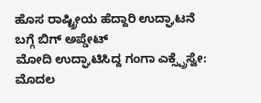ಹೊಸ ರಾಷ್ಟ್ರೀಯ ಹೆದ್ದಾರಿ ಉದ್ಘಾಟನೆ ಬಗ್ಗೆ ಬಿಗ್ ಅಪ್ಡೇಟ್
ಮೋದಿ ಉದ್ಘಾಟಿಸಿದ್ದ ಗಂಗಾ ಎಕ್ಸ್ಪ್ರೆಸ್ವೇ: ಮೊದಲ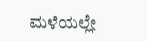ಮಳೆಯಲ್ಲೇ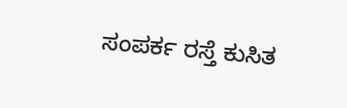ಸಂಪರ್ಕ ರಸ್ತೆ ಕುಸಿತ